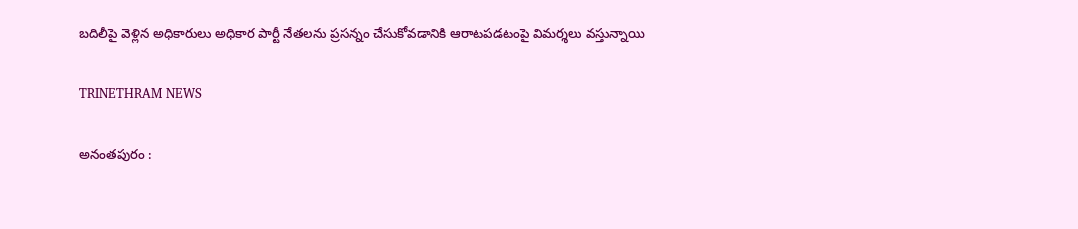బదిలీపై వెళ్లిన అధికారులు అధికార పార్టీ నేతలను ప్రసన్నం చేసుకోవడానికి ఆరాటపడటంపై విమర్శలు వస్తున్నాయి

TRINETHRAM NEWS

అనంతపురం :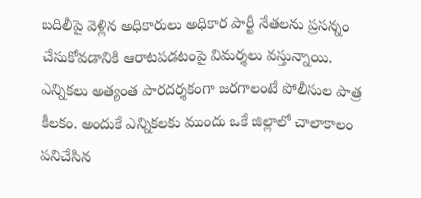బదిలీపై వెళ్లిన అధికారులు అధికార పార్టీ నేతలను ప్రసన్నం చేసుకోవడానికి ఆరాటపడటంపై విమర్శలు వస్తున్నాయి. ఎన్నికలు అత్యంత పారదర్శకంగా జరగాలంటే పోలీసుల పాత్ర కీలకం. అందుకే ఎన్నికలకు ముందు ఒకే జిల్లాలో చాలాకాలం పనిచేసిన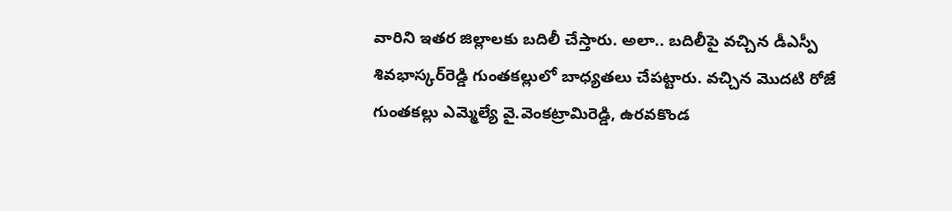వారిని ఇతర జిల్లాలకు బదిలీ చేస్తారు. అలా.. బదిలీపై వచ్చిన డీఎస్పీ శివభాస్కర్‌రెడ్డి గుంతకల్లులో బాధ్యతలు చేపట్టారు. వచ్చిన మొదటి రోజే గుంతకల్లు ఎమ్మెల్యే వై.వెంకట్రామిరెడ్డి, ఉరవకొండ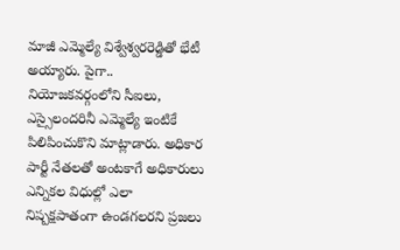మాజీ ఎమ్మెల్యే విశ్వేశ్వరరెడ్డితో భేటీ అయ్యారు. పైగా.. నియోజకవర్గంలోని సీఐలు, ఎస్సైలందరినీ ఎమ్మెల్యే ఇంటికే పిలిపించుకొని మాట్లాడారు. అధికార పార్టీ నేతలతో అంటకాగే అధికారులు ఎన్నికల విధుల్లో ఎలా నిష్పక్షపాతంగా ఉండగలరని ప్రజలు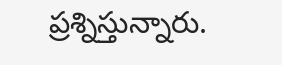ప్రశ్నిస్తున్నారు.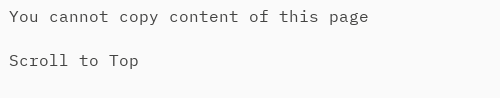You cannot copy content of this page

Scroll to Top